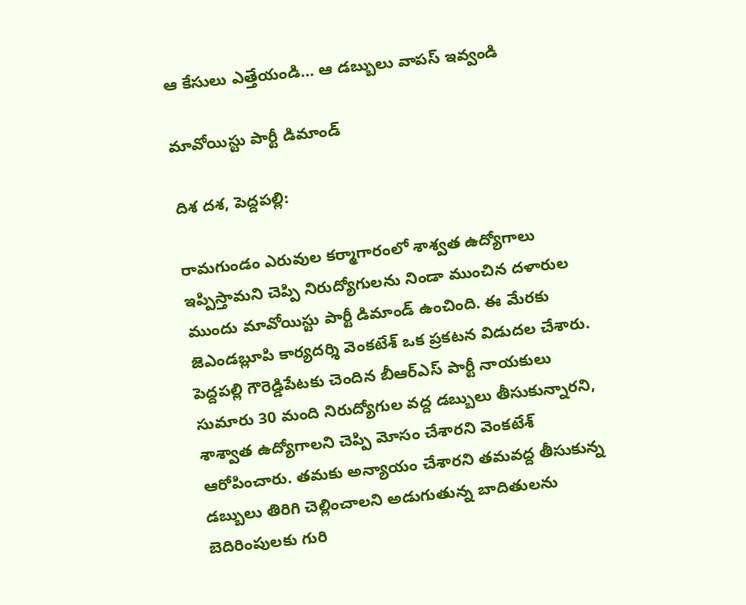ఆ కేసులు ఎత్తేయండి… ఆ డబ్బులు వాపస్ ఇవ్వండి

మావోయిస్టు పార్టీ డిమాండ్

దిశ దశ, పెద్దపల్లి:

రామగుండం ఎరువుల కర్మాగారంలో శాశ్వత ఉద్యోగాలు ఇప్పిస్తామని చెప్పి నిరుద్యోగులను నిండా ముంచిన దళారుల ముందు మావోయిస్టు పార్టీ డిమాండ్ ఉంచింది. ఈ మేరకు జెఎండబ్లూపి కార్యదర్శి వెంకటేశ్ ఒక ప్రకటన విడుదల చేశారు. పెద్దపల్లి గౌరెడ్డిపేటకు చెందిన బీఆర్ఎస్ పార్టీ నాయకులు సుమారు 30 మంది నిరుద్యోగుల వద్ద డబ్బులు తీసుకున్నారని, శాశ్వాత ఉద్యోగాలని చెప్పి మోసం చేశారని వెంకటేశ్ ఆరోపించారు. తమకు అన్యాయం చేశారని తమవద్ద తీసుకున్న డబ్బులు తిరిగి చెల్లించాలని అడుగుతున్న బాదితులను బెదిరింపులకు గురి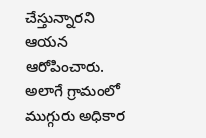చేస్తున్నారని ఆయన ఆరోపించారు. అలాగే గ్రామంలో ముగ్గురు అధికార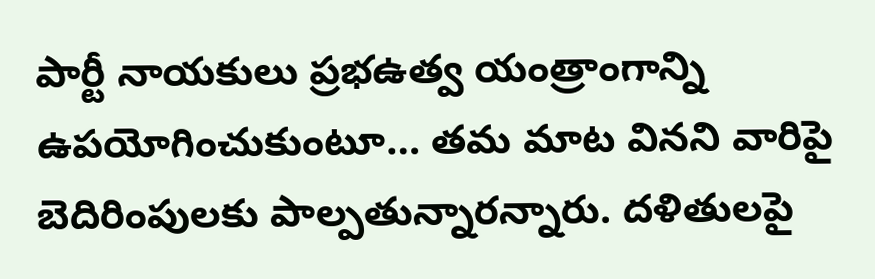పార్టీ నాయకులు ప్రభఉత్వ యంత్రాంగాన్ని ఉపయోగించుకుంటూ… తమ మాట వినని వారిపై బెదిరింపులకు పాల్పతున్నారన్నారు. దళితులపై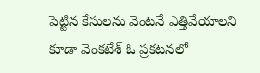పెట్టిన కేసులను వెంటనే ఎత్తివేయాలని కూడా వెంకటేశ్ ఓ ప్రకటనలో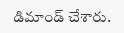డిమాండ్ చేశారు.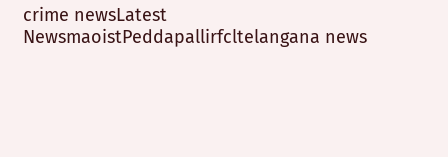crime newsLatest NewsmaoistPeddapallirfcltelangana news